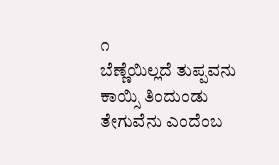೧
ಬೆಣ್ಣೆಯಿಲ್ಲದೆ ತುಪ್ಪವನು ಕಾಯ್ಸಿ ತಿಂದುಂಡು
ತೇಗುವೆನು ಎಂದೆಂಬ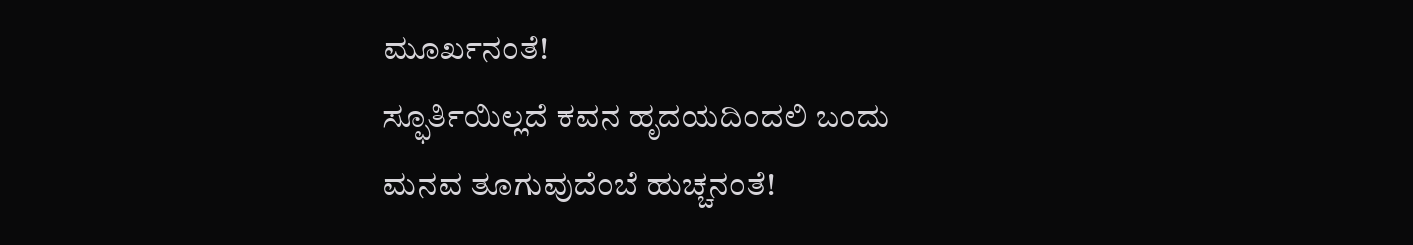ಮೂರ್ಖನಂತೆ!
ಸ್ಫೂರ್ತಿಯಿಲ್ಲದೆ ಕವನ ಹೃದಯದಿಂದಲಿ ಬಂದು
ಮನವ ತೂಗುವುದೆಂಬೆ ಹುಚ್ಚನಂತೆ!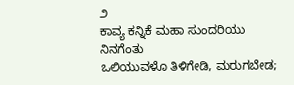೨
ಕಾವ್ಯ ಕನ್ನಿಕೆ ಮಹಾ ಸುಂದರಿಯು ನಿನಗೆಂತು
ಒಲಿಯುವಳೊ ತಿಳಿಗೇಡಿ, ಮರುಗಬೇಡ;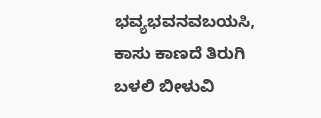ಭವ್ಯಭವನವಬಯಸಿ, ಕಾಸು ಕಾಣದೆ ತಿರುಗಿ
ಬಳಲಿ ಬೀಳುವಿ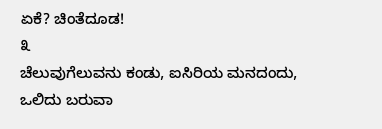ಏಕೆ? ಚಿಂತೆದೂಡ!
೩
ಚೆಲುವುಗೆಲುವನು ಕಂಡು, ಐಸಿರಿಯ ಮನದಂದು,
ಒಲಿದು ಬರುವಾ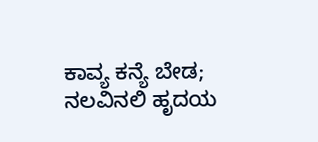ಕಾವ್ಯ ಕನ್ಯೆ ಬೇಡ;
ನಲವಿನಲಿ ಹೃದಯ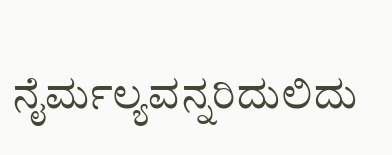ನೈರ್ಮಲ್ಯವನ್ನರಿದುಲಿದು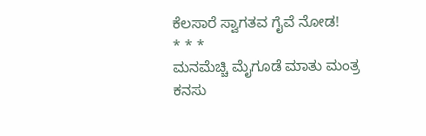ಕೆಲಸಾರೆ ಸ್ವಾಗತವ ಗೈವೆ ನೋಡ!
* * *
ಮನಮೆಚ್ಚಿ ಮೈಗೂಡೆ ಮಾತು ಮಂತ್ರ
ಕನಸು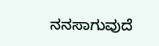ನನಸಾಗುವುದೆ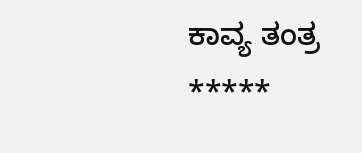ಕಾವ್ಯ ತಂತ್ರ
*****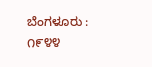ಬೆಂಗಳೂರು : ೧೯೪೪